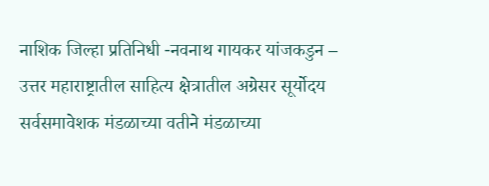नाशिक जिल्हा प्रतिनिधी -नवनाथ गायकर यांजकडुन –
उत्तर महाराष्ट्रातील साहित्य क्षेत्रातील अग्रेसर सूर्योदय सर्वसमावेशक मंडळाच्या वतीने मंडळाच्या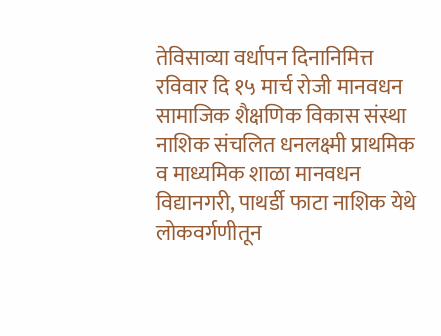तेविसाव्या वर्धापन दिनानिमित्त रविवार दि १५ मार्च रोजी मानवधन सामाजिक शैक्षणिक विकास संस्था नाशिक संचलित धनलक्ष्मी प्राथमिक व माध्यमिक शाळा मानवधन विद्यानगरी, पाथर्डी फाटा नाशिक येथे लोकवर्गणीतून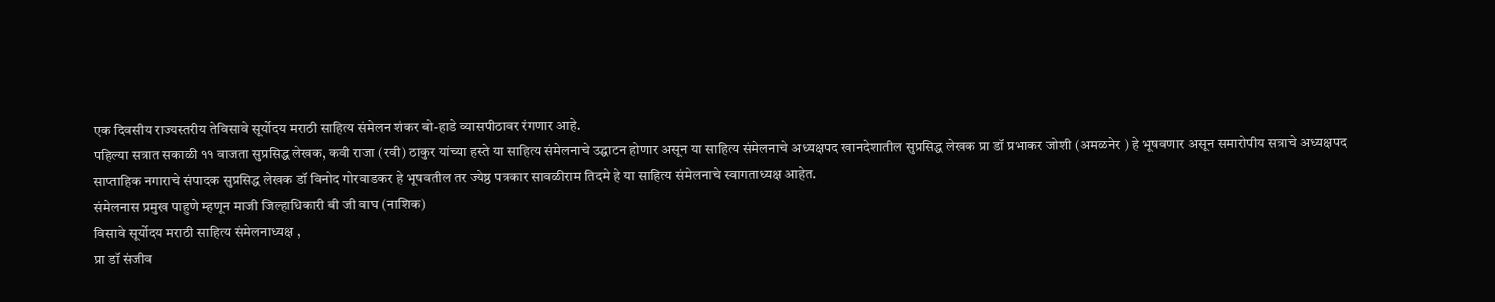एक दिवसीय राज्यस्तरीय तेविसावे सूर्योदय मराठी साहित्य संमेलन शंकर बो-हाडे व्यासपीठावर रंगणार आहे.
पहिल्या सत्रात सकाळी ११ वाजता सुप्रसिद्ध लेखक, कवी राजा (रवी) ठाकुर यांच्या हस्ते या साहित्य संमेलनाचे उद्घाटन होणार असून या साहित्य संमेलनाचे अध्यक्षपद खानदेशातील सुप्रसिद्ध लेखक प्रा डॉ प्रभाकर जोशी (अमळनेर ) हे भूषवणार असून समारोपीय सत्राचे अध्यक्षपद साप्ताहिक नगाराचे संपादक सुप्रसिद्ध लेखक डॉ विनोद गोरवाडकर हे भूषवतील तर ज्येष्ठ पत्रकार सावळीराम तिदमे हे या साहित्य संमेलनाचे स्वागताध्यक्ष आहेत.
संमेलनास प्रमुख पाहुणे म्हणून माजी जिल्हाधिकारी बी जी वाघ (नाशिक)
विसावे सूर्योदय मराठी साहित्य संमेलनाध्यक्ष ,
प्रा डॉ संजीव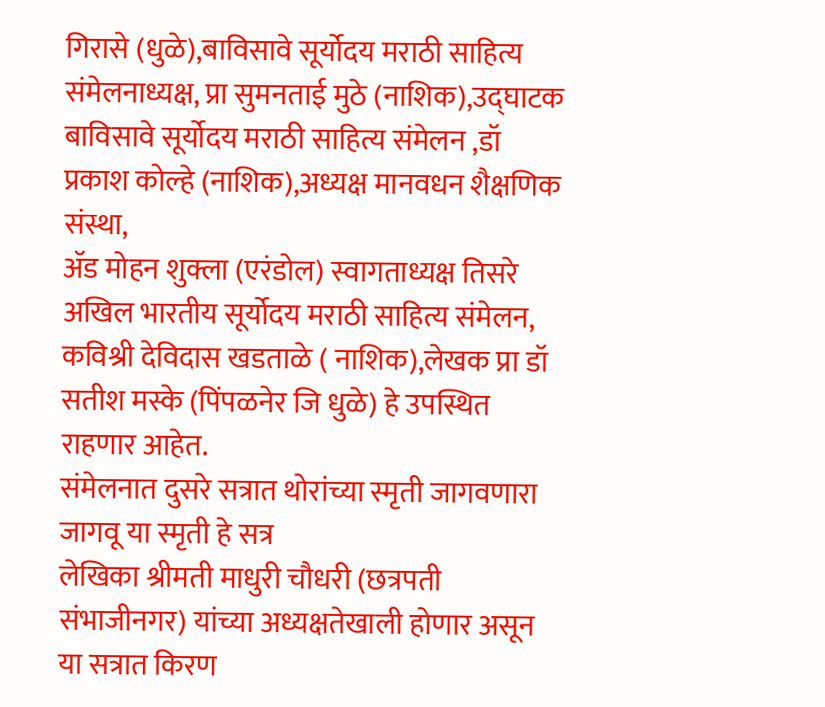गिरासे (धुळे),बाविसावे सूर्योदय मराठी साहित्य संमेलनाध्यक्ष, प्रा सुमनताई मुठे (नाशिक),उद्घाटक बाविसावे सूर्योदय मराठी साहित्य संमेलन ,डॉ प्रकाश कोल्हे (नाशिक),अध्यक्ष मानवधन शैक्षणिक संस्था,
ॲड मोहन शुक्ला (एरंडोल) स्वागताध्यक्ष तिसरे अखिल भारतीय सूर्योदय मराठी साहित्य संमेलन, कविश्री देविदास खडताळे ( नाशिक),लेखक प्रा डॉ सतीश मस्के (पिंपळनेर जि धुळे) हे उपस्थित राहणार आहेत.
संमेलनात दुसरे सत्रात थोरांच्या स्मृती जागवणारा जागवू या स्मृती हे सत्र
लेखिका श्रीमती माधुरी चौधरी (छत्रपती संभाजीनगर) यांच्या अध्यक्षतेखाली होणार असून या सत्रात किरण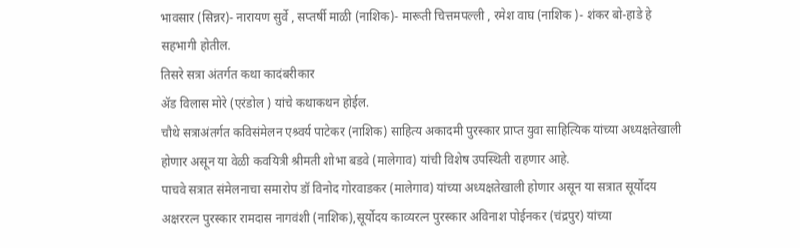भावसार (सिन्नर)- नारायण सुर्वे , सप्तर्षी माळी (नाशिक)- मारूती चित्तमपल्ली , रमेश वाघ (नाशिक )- शंकर बो-हाडे हे सहभागी होतील.
तिसरे सत्रा अंतर्गत कथा कादंबरीकार
ॲड विलास मोरे (एरंडोल ) यांचे कथाकथन होईल.
चौथे सत्राअंतर्गत कविसंमेलन एश्र्वर्य पाटेकर (नाशिक) साहित्य अकादमी पुरस्कार प्राप्त युवा साहित्यिक यांच्या अध्यक्षतेखाली होणार असून या वेळी कवयित्री श्रीमती शोभा बडवे (मालेगाव) यांची विशेष उपस्थिती राहणार आहे.
पाचवे सत्रात संमेलनाचा समारोप डॉ विनोद गोरवाडकर (मालेगाव) यांच्या अध्यक्षतेखाली होणार असून या सत्रात सूर्योदय अक्षररत्न पुरस्कार रामदास नागवंशी (नाशिक),सूर्योदय काव्यरत्न पुरस्कार अविनाश पोईनकर (चंद्रपुर) यांच्या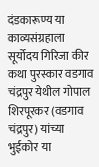दंडकारूण्य या काव्यसंग्रहाला
सूर्योदय गिरिजा कीर कथा पुरस्कार वडगाव चंद्रपुर येथील गोपाल शिरपूरकर (वडगाव चंद्रपुर) यांच्या भुईकोर या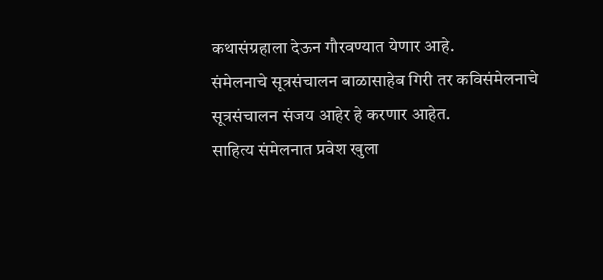कथासंग्रहाला देऊन गौरवण्यात येणार आहे.
संमेलनाचे सूत्रसंचालन बाळासाहेब गिरी तर कविसंमेलनाचे सूत्रसंचालन संजय आहेर हे करणार आहेत.
साहित्य संमेलनात प्रवेश खुला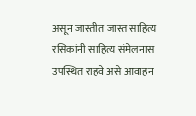असून जास्तीत जास्त साहित्य रसिकांनी साहित्य संमेलनास उपस्थित राहवे असे आवाहन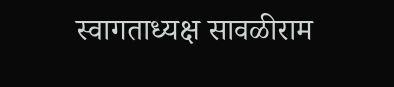स्वागताध्यक्ष सावळीराम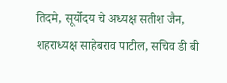तिदमे, सूर्योदय चे अध्यक्ष सतीश जैन, शहराध्यक्ष साहेबराव पाटील, सचिव डी बी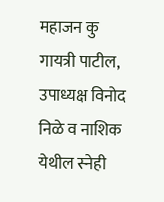महाजन कु गायत्री पाटील, उपाध्यक्ष विनोद निळे व नाशिक येथील स्नेही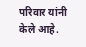परिवार यांनी केले आहे.